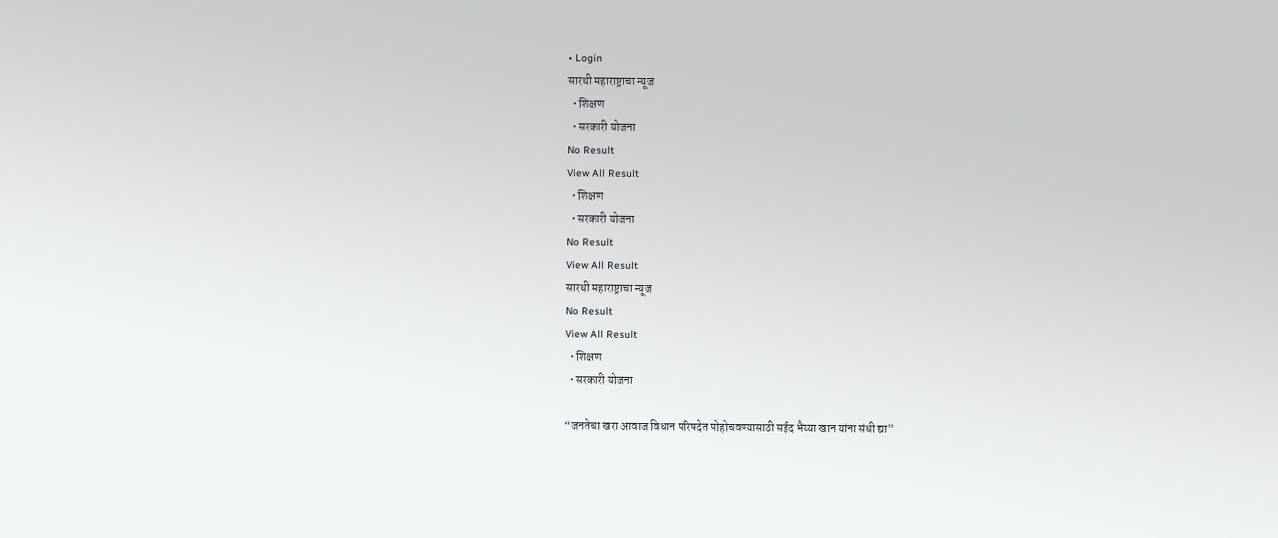• Login
सारथी महाराष्ट्राचा न्यूज
  • शिक्षण
  • सरकारी योजना
No Result
View All Result
  • शिक्षण
  • सरकारी योजना
No Result
View All Result
सारथी महाराष्ट्राचा न्यूज
No Result
View All Result
  • शिक्षण
  • सरकारी योजना

“जनतेचा खरा आवाज विधान परिषदेत पोहोचवण्यासाठी सईद भैय्या खान यांना संधी द्या”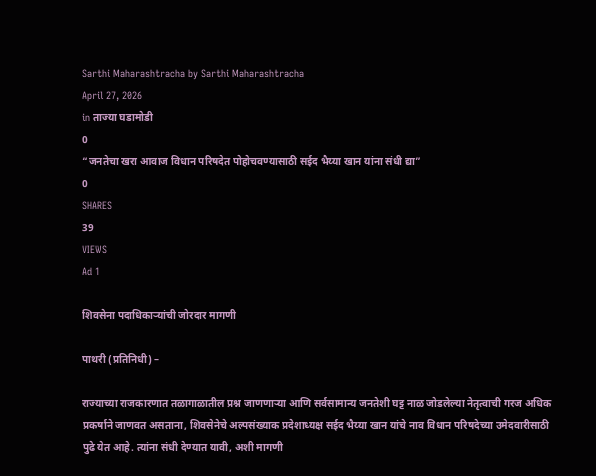Sarthi Maharashtracha by Sarthi Maharashtracha
April 27, 2026
in ताज्या घडामोडी
0
“जनतेचा खरा आवाज विधान परिषदेत पोहोचवण्यासाठी सईद भैय्या खान यांना संधी द्या”
0
SHARES
39
VIEWS
Ad 1

शिवसेना पदाधिकाऱ्यांची जोरदार मागणी

पाथरी (प्रतिनिधी) –

राज्याच्या राजकारणात तळागाळातील प्रश्न जाणणाऱ्या आणि सर्वसामान्य जनतेशी घट्ट नाळ जोडलेल्या नेतृत्वाची गरज अधिक प्रकर्षाने जाणवत असताना, शिवसेनेचे अल्पसंख्याक प्रदेशाध्यक्ष सईद भैय्या खान यांचे नाव विधान परिषदेच्या उमेदवारीसाठी पुढे येत आहे. त्यांना संधी देण्यात यावी, अशी मागणी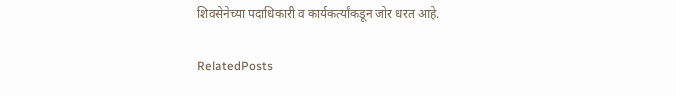शिवसेनेच्या पदाधिकारी व कार्यकर्त्यांकडून जोर धरत आहे.

RelatedPosts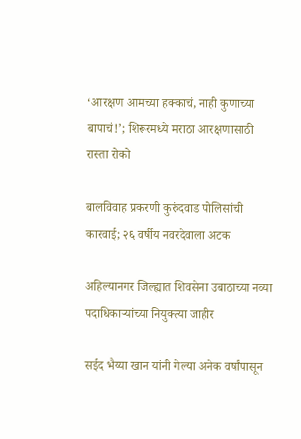‘आरक्षण आमच्या हक्काचं, नाही कुणाच्या बापाचं!’; शिरूरमध्ये मराठा आरक्षणासाठी रास्ता रोको

बालविवाह प्रकरणी कुरुंदवाड पोलिसांची कारवाई; २६ वर्षीय नवरदेवाला अटक

अहिल्यानगर जिल्ह्यात शिवसेना उबाठाच्या नव्या पदाधिकाऱ्यांच्या नियुक्त्या जाहीर

सईद भैय्या खान यांनी गेल्या अनेक वर्षांपासून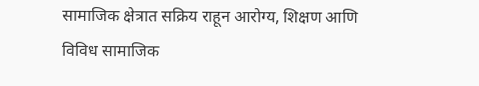सामाजिक क्षेत्रात सक्रिय राहून आरोग्य, शिक्षण आणि विविध सामाजिक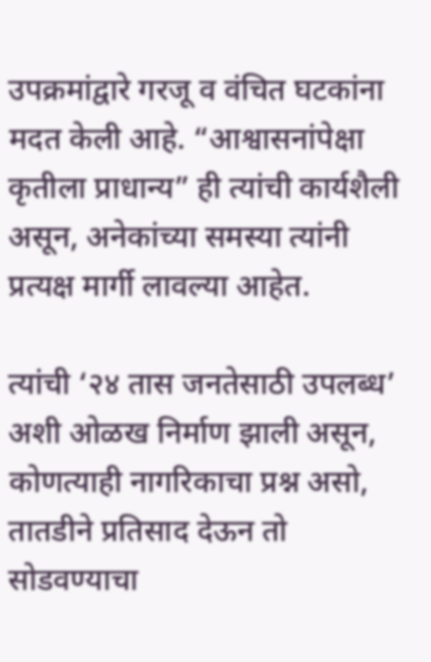उपक्रमांद्वारे गरजू व वंचित घटकांना मदत केली आहे. “आश्वासनांपेक्षा कृतीला प्राधान्य” ही त्यांची कार्यशैली असून, अनेकांच्या समस्या त्यांनी प्रत्यक्ष मार्गी लावल्या आहेत.

त्यांची ‘२४ तास जनतेसाठी उपलब्ध’ अशी ओळख निर्माण झाली असून, कोणत्याही नागरिकाचा प्रश्न असो, तातडीने प्रतिसाद देऊन तो सोडवण्याचा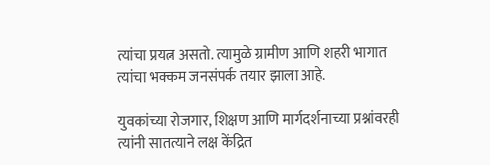त्यांचा प्रयत्न असतो. त्यामुळे ग्रामीण आणि शहरी भागात त्यांचा भक्कम जनसंपर्क तयार झाला आहे.

युवकांच्या रोजगार, शिक्षण आणि मार्गदर्शनाच्या प्रश्नांवरही त्यांनी सातत्याने लक्ष केंद्रित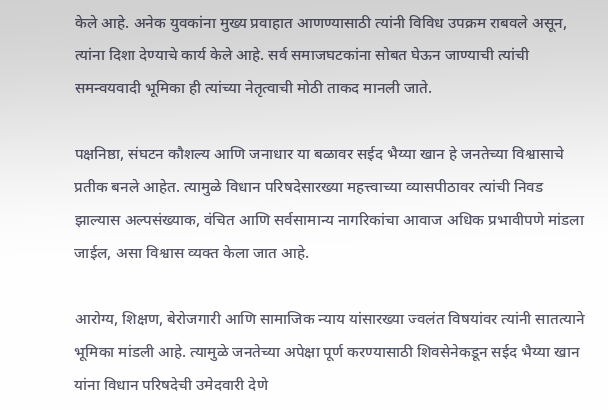केले आहे. अनेक युवकांना मुख्य प्रवाहात आणण्यासाठी त्यांनी विविध उपक्रम राबवले असून, त्यांना दिशा देण्याचे कार्य केले आहे. सर्व समाजघटकांना सोबत घेऊन जाण्याची त्यांची समन्वयवादी भूमिका ही त्यांच्या नेतृत्वाची मोठी ताकद मानली जाते.

पक्षनिष्ठा, संघटन कौशल्य आणि जनाधार या बळावर सईद भैय्या खान हे जनतेच्या विश्वासाचे प्रतीक बनले आहेत. त्यामुळे विधान परिषदेसारख्या महत्त्वाच्या व्यासपीठावर त्यांची निवड झाल्यास अल्पसंख्याक, वंचित आणि सर्वसामान्य नागरिकांचा आवाज अधिक प्रभावीपणे मांडला जाईल, असा विश्वास व्यक्त केला जात आहे.

आरोग्य, शिक्षण, बेरोजगारी आणि सामाजिक न्याय यांसारख्या ज्वलंत विषयांवर त्यांनी सातत्याने भूमिका मांडली आहे. त्यामुळे जनतेच्या अपेक्षा पूर्ण करण्यासाठी शिवसेनेकडून सईद भैय्या खान यांना विधान परिषदेची उमेदवारी देणे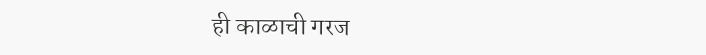ही काळाची गरज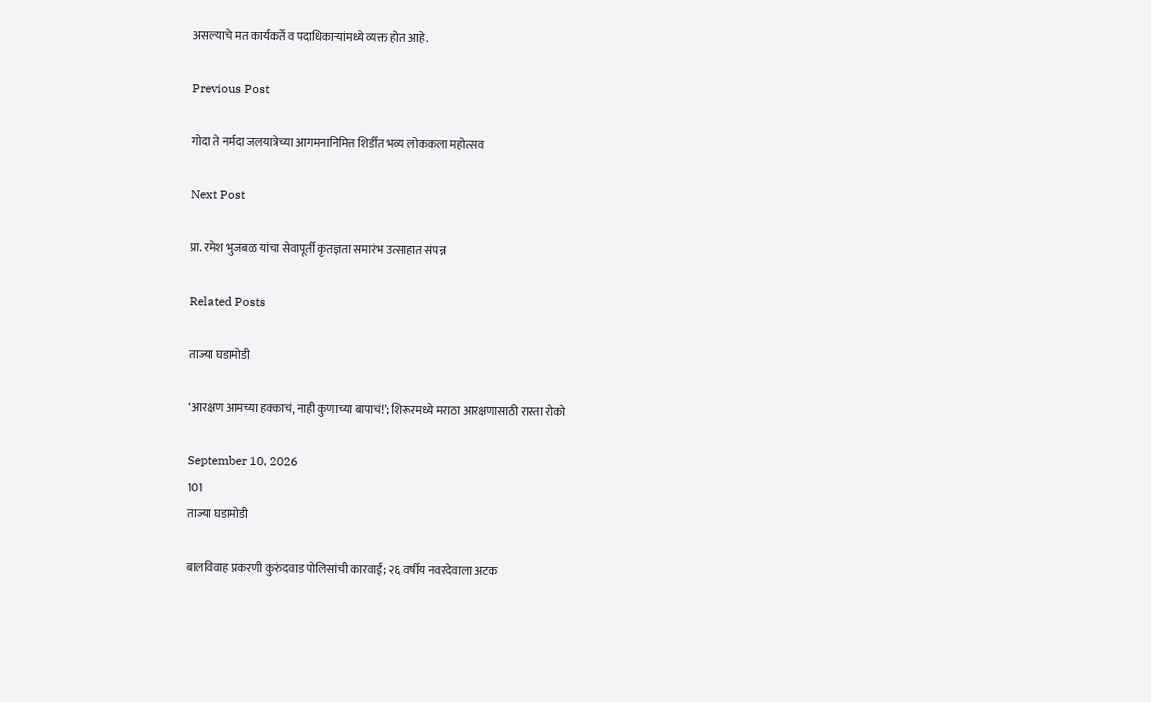असल्याचे मत कार्यकर्ते व पदाधिकाऱ्यांमध्ये व्यक्त होत आहे.

Previous Post

गोदा ते नर्मदा जलयात्रेच्या आगमनानिमित्त शिर्डीत भव्य लोककला महोत्सव

Next Post

प्रा. रमेश भुजबळ यांचा सेवापूर्ती कृतज्ञता समारंभ उत्साहात संपन्न

Related Posts

ताज्या घडामोडी

‘आरक्षण आमच्या हक्काचं, नाही कुणाच्या बापाचं!’; शिरूरमध्ये मराठा आरक्षणासाठी रास्ता रोको

September 10, 2026
101
ताज्या घडामोडी

बालविवाह प्रकरणी कुरुंदवाड पोलिसांची कारवाई; २६ वर्षीय नवरदेवाला अटक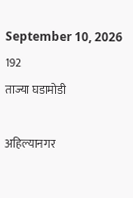September 10, 2026
192
ताज्या घडामोडी

अहिल्यानगर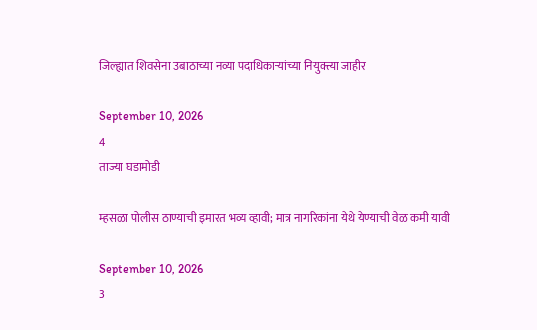जिल्ह्यात शिवसेना उबाठाच्या नव्या पदाधिकाऱ्यांच्या नियुक्त्या जाहीर

September 10, 2026
4
ताज्या घडामोडी

म्हसळा पोलीस ठाण्याची इमारत भव्य व्हावी; मात्र नागरिकांना येथे येण्याची वेळ कमी यावी

September 10, 2026
3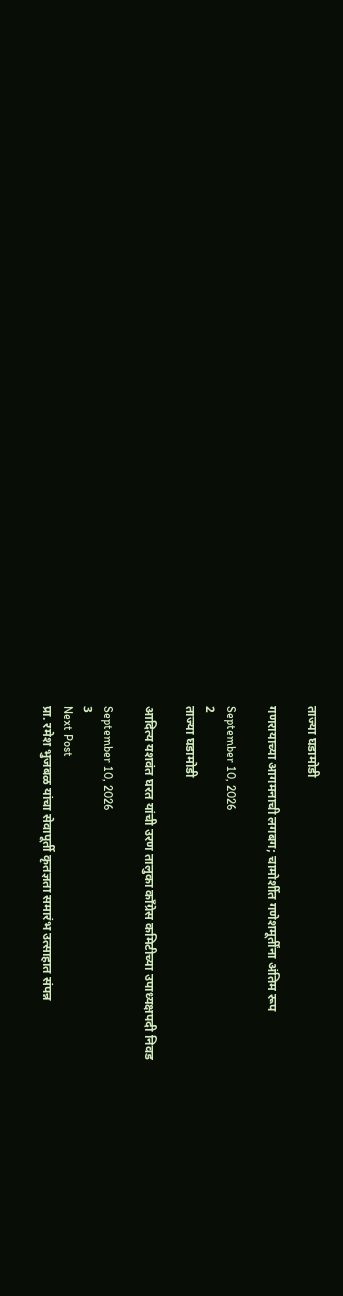ताज्या घडामोडी

गणरायाच्या आगमनाची लगबग; चामोर्शीत गणेशमूर्तींना अंतिम रूप

September 10, 2026
2
ताज्या घडामोडी

आदित्य यशवंत घरत यांची उरण तालुका काँग्रेस कमिटीच्या उपाध्यक्षपदी निवड

September 10, 2026
3
Next Post
प्रा. रमेश भुजबळ यांचा सेवापूर्ती कृतज्ञता समारंभ उत्साहात संपन्न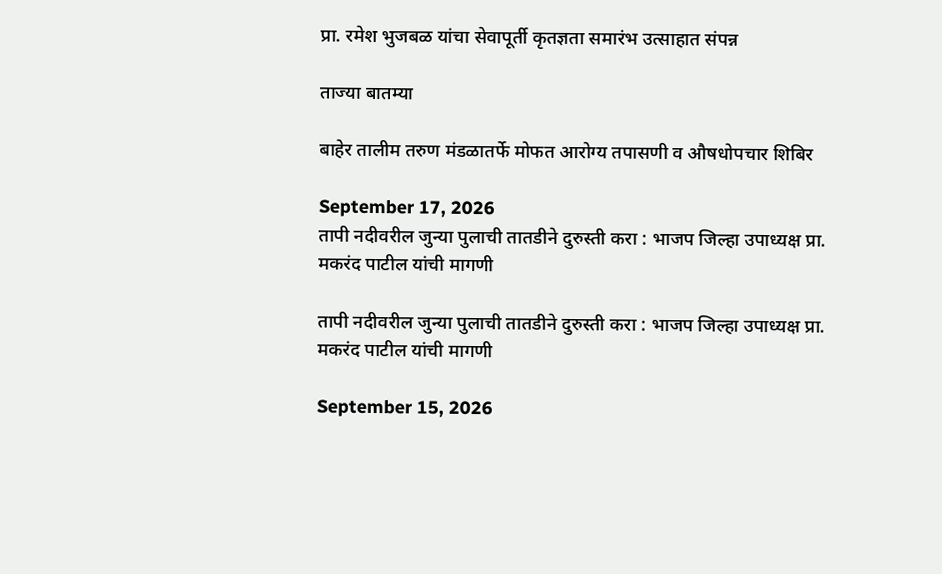प्रा. रमेश भुजबळ यांचा सेवापूर्ती कृतज्ञता समारंभ उत्साहात संपन्न

ताज्या बातम्या

बाहेर तालीम तरुण मंडळातर्फे मोफत आरोग्य तपासणी व औषधोपचार शिबिर

September 17, 2026
तापी नदीवरील जुन्या पुलाची तातडीने दुरुस्ती करा : भाजप जिल्हा उपाध्यक्ष प्रा. मकरंद पाटील यांची मागणी

तापी नदीवरील जुन्या पुलाची तातडीने दुरुस्ती करा : भाजप जिल्हा उपाध्यक्ष प्रा. मकरंद पाटील यांची मागणी

September 15, 2026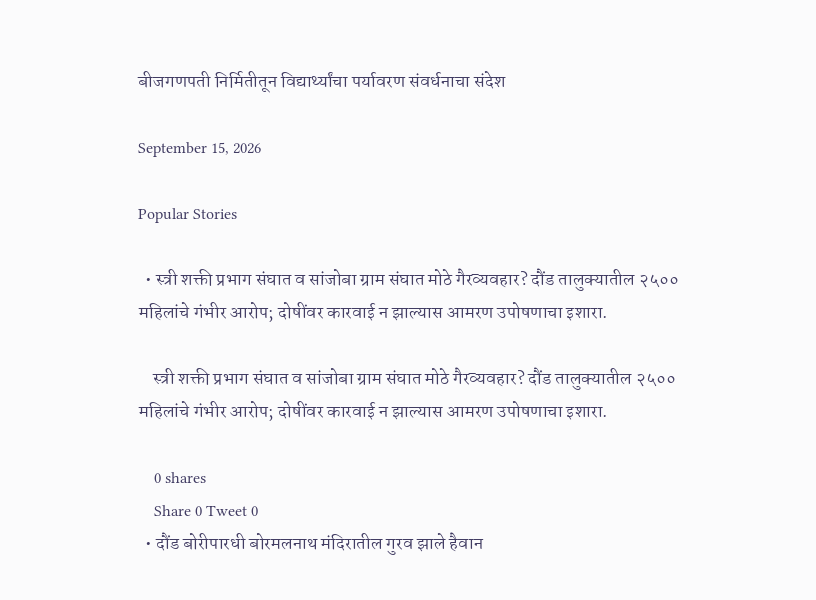बीजगणपती निर्मितीतून विद्यार्थ्यांचा पर्यावरण संवर्धनाचा संदेश

September 15, 2026

Popular Stories

  • स्त्री शक्ती प्रभाग संघात व सांजोबा ग्राम संघात मोठे गैरव्यवहार? दौंड तालुक्यातील २५०० महिलांचे गंभीर आरोप; दोषींवर कारवाई न झाल्यास आमरण उपोषणाचा इशारा.

    स्त्री शक्ती प्रभाग संघात व सांजोबा ग्राम संघात मोठे गैरव्यवहार? दौंड तालुक्यातील २५०० महिलांचे गंभीर आरोप; दोषींवर कारवाई न झाल्यास आमरण उपोषणाचा इशारा.

    0 shares
    Share 0 Tweet 0
  • दौंड बोरीपारधी बोरमलनाथ मंदिरातील गुरव झाले हैवान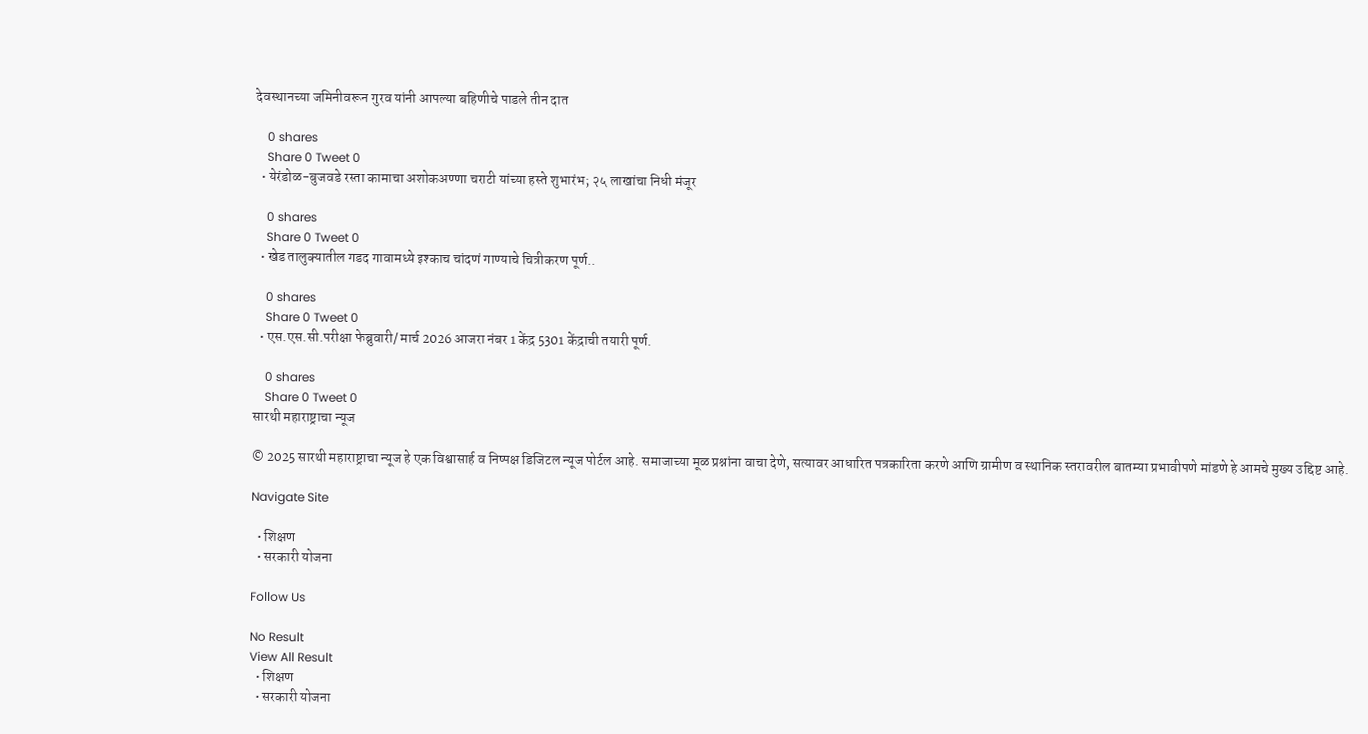देवस्थानच्या जमिनीवरून गुरव यांनी आपल्या बहिणीचे पाडले तीन दात

    0 shares
    Share 0 Tweet 0
  • येरंडोळ-बुजवडे रस्ता कामाचा अशोकअण्णा चराटी यांच्या हस्ते शुभारंभ; २५ लाखांचा निधी मंजूर

    0 shares
    Share 0 Tweet 0
  • खेड तालुक्यातील गडद गावामध्ये इश्काच चांदणं गाण्याचे चित्रीकरण पूर्ण..

    0 shares
    Share 0 Tweet 0
  • एस.एस.सी.परीक्षा फेब्रुवारी/ मार्च 2026 आजरा नंबर 1 केंद्र 5301 केंद्राची तयारी पूर्ण.

    0 shares
    Share 0 Tweet 0
सारथी महाराष्ट्राचा न्यूज

© 2025 सारथी महाराष्ट्राचा न्यूज हे एक विश्वासार्ह व निष्पक्ष डिजिटल न्यूज पोर्टल आहे. समाजाच्या मूळ प्रश्नांना वाचा देणे, सत्यावर आधारित पत्रकारिता करणे आणि ग्रामीण व स्थानिक स्तरावरील बातम्या प्रभावीपणे मांडणे हे आमचे मुख्य उद्दिष्ट आहे.

Navigate Site

  • शिक्षण
  • सरकारी योजना

Follow Us

No Result
View All Result
  • शिक्षण
  • सरकारी योजना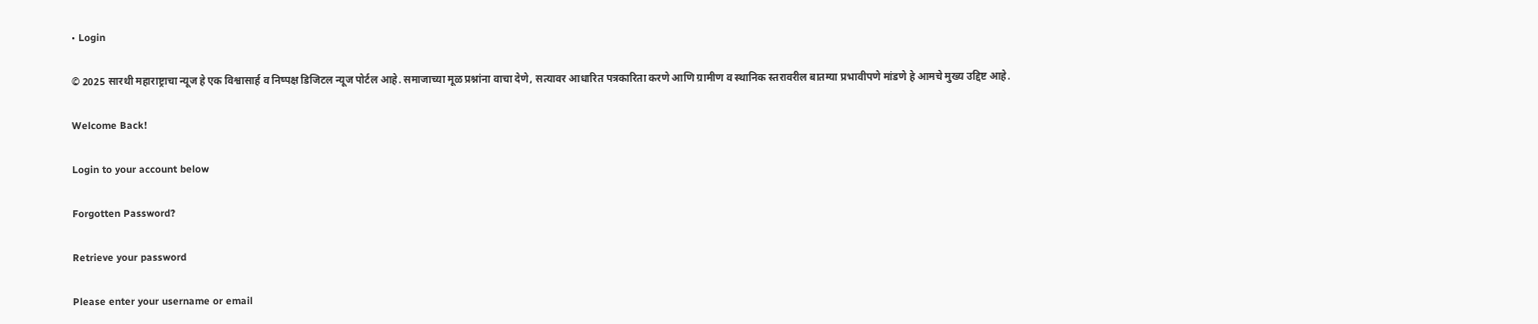• Login

© 2025 सारथी महाराष्ट्राचा न्यूज हे एक विश्वासार्ह व निष्पक्ष डिजिटल न्यूज पोर्टल आहे. समाजाच्या मूळ प्रश्नांना वाचा देणे, सत्यावर आधारित पत्रकारिता करणे आणि ग्रामीण व स्थानिक स्तरावरील बातम्या प्रभावीपणे मांडणे हे आमचे मुख्य उद्दिष्ट आहे.

Welcome Back!

Login to your account below

Forgotten Password?

Retrieve your password

Please enter your username or email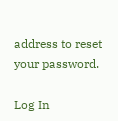address to reset your password.

Log In